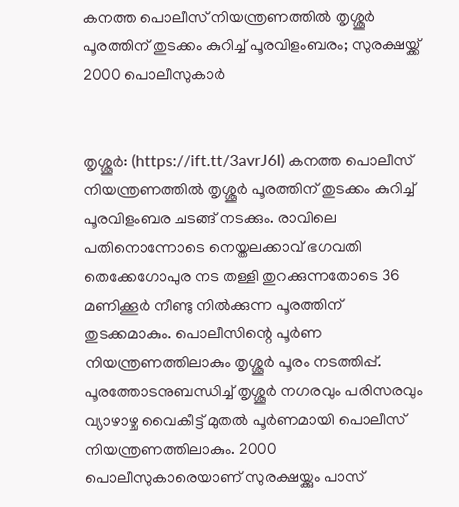കനത്ത പൊലീസ് നിയന്ത്രണത്തില്‍ തൃശ്ശൂര്‍ പൂരത്തിന് തുടക്കം കുറിച്ച് പൂരവിളംബരം; സുരക്ഷയ്ക്ക് 2000 പൊലീസുകാര്‍


തൃശ്ശൂര്‍: (https://ift.tt/3avrJ6I) കനത്ത പൊലീസ് നിയന്ത്രണത്തില്‍ തൃശ്ശൂര്‍ പൂരത്തിന് തുടക്കം കുറിച്ച് പൂരവിളംബര ചടങ്ങ് നടക്കും. രാവിലെ പതിനൊന്നോടെ നെയ്തലക്കാവ് ഭഗവതി തെക്കേഗോപുര നട തള്ളി തുറക്കുന്നതോടെ 36 മണിക്കൂര്‍ നീണ്ടു നില്‍ക്കുന്ന പൂരത്തിന് തുടക്കമാകും. പൊലീസിന്റെ പൂര്‍ണ നിയന്ത്രണത്തിലാകും തൃശ്ശൂര്‍ പൂരം നടത്തിപ്പ്. പൂരത്തോടനുബന്ധിച്ച് തൃശ്ശൂര്‍ നഗരവും പരിസരവും വ്യാഴാഴ്ച വൈകീട്ട് മുതല്‍ പൂര്‍ണമായി പൊലീസ് നിയന്ത്രണത്തിലാകും. 2000 പൊലീസുകാരെയാണ് സുരക്ഷയ്ക്കും പാസ്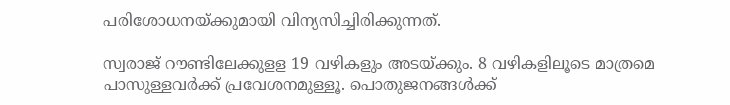പരിശോധനയ്ക്കുമായി വിന്യസിച്ചിരിക്കുന്നത്.

സ്വരാജ് റൗണ്ടിലേക്കുളള 19 വഴികളും അടയ്ക്കും. 8 വഴികളിലൂടെ മാത്രമെ പാസുള്ളവര്‍ക്ക് പ്രവേശനമുള്ളൂ. പൊതുജനങ്ങള്‍ക്ക്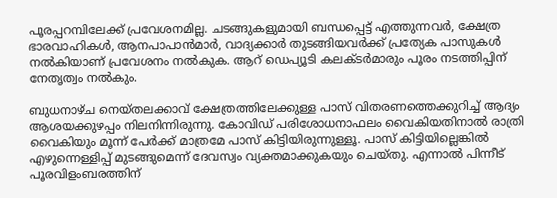പൂരപ്പറമ്പിലേക്ക് പ്രവേശനമില്ല. ചടങ്ങുകളുമായി ബന്ധപ്പെട്ട് എത്തുന്നവര്‍, ക്ഷേത്ര ഭാരവാഹികള്‍, ആനപാപാന്‍മാര്‍, വാദ്യക്കാര്‍ തുടങ്ങിയവര്‍ക്ക് പ്രത്യേക പാസുകള്‍ നല്‍കിയാണ് പ്രവേശനം നല്‍കുക. ആറ് ഡെപ്യൂടി കലക്ടര്‍മാരും പൂരം നടത്തിപ്പിന് നേതൃത്വം നല്‍കും.

ബുധനാഴ്ച നെയ്തലക്കാവ് ക്ഷേത്രത്തിലേക്കുള്ള പാസ് വിതരണത്തെക്കുറിച്ച് ആദ്യം ആശയക്കുഴപ്പം നിലനിന്നിരുന്നു. കോവിഡ് പരിശോധനാഫലം വൈകിയതിനാല്‍ രാത്രി വൈകിയും മൂന്ന് പേര്‍ക്ക് മാത്രമേ പാസ് കിട്ടിയിരുന്നുള്ളൂ. പാസ് കിട്ടിയില്ലെങ്കില്‍ എഴുന്നെള്ളിപ്പ് മുടങ്ങുമെന്ന് ദേവസ്വം വ്യക്തമാക്കുകയും ചെയ്തു. എന്നാല്‍ പിന്നീട് പൂരവിളംബരത്തിന്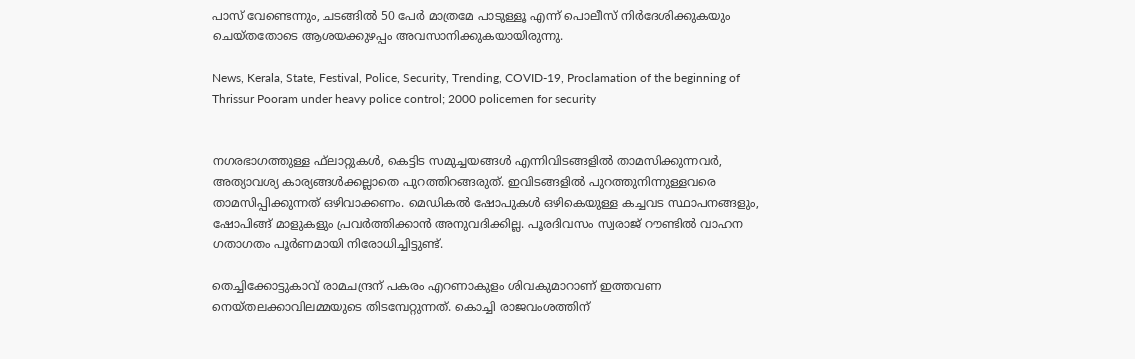പാസ് വേണ്ടെന്നും, ചടങ്ങില്‍ 50 പേര്‍ മാത്രമേ പാടുള്ളൂ എന്ന് പൊലീസ് നിര്‍ദേശിക്കുകയും ചെയ്തതോടെ ആശയക്കുഴപ്പം അവസാനിക്കുകയായിരുന്നു.

News, Kerala, State, Festival, Police, Security, Trending, COVID-19, Proclamation of the beginning of Thrissur Pooram under heavy police control; 2000 policemen for security


നഗരഭാഗത്തുള്ള ഫ്‌ലാറ്റുകള്‍, കെട്ടിട സമുച്ചയങ്ങള്‍ എന്നിവിടങ്ങളില്‍ താമസിക്കുന്നവര്‍, അത്യാവശ്യ കാര്യങ്ങള്‍ക്കല്ലാതെ പുറത്തിറങ്ങരുത്. ഇവിടങ്ങളില്‍ പുറത്തുനിന്നുള്ളവരെ താമസിപ്പിക്കുന്നത് ഒഴിവാക്കണം. മെഡികല്‍ ഷോപുകള്‍ ഒഴികെയുള്ള കച്ചവട സ്ഥാപനങ്ങളും, ഷോപിങ്ങ് മാളുകളും പ്രവര്‍ത്തിക്കാന്‍ അനുവദിക്കില്ല. പൂരദിവസം സ്വരാജ് റൗണ്ടില്‍ വാഹന ഗതാഗതം പൂര്‍ണമായി നിരോധിച്ചിട്ടുണ്ട്.

തെച്ചിക്കോട്ടുകാവ് രാമചന്ദ്രന് പകരം എറണാകുളം ശിവകുമാറാണ് ഇത്തവണ നെയ്തലക്കാവിലമ്മയുടെ തിടമ്പേറ്റുന്നത്. കൊച്ചി രാജവംശത്തിന്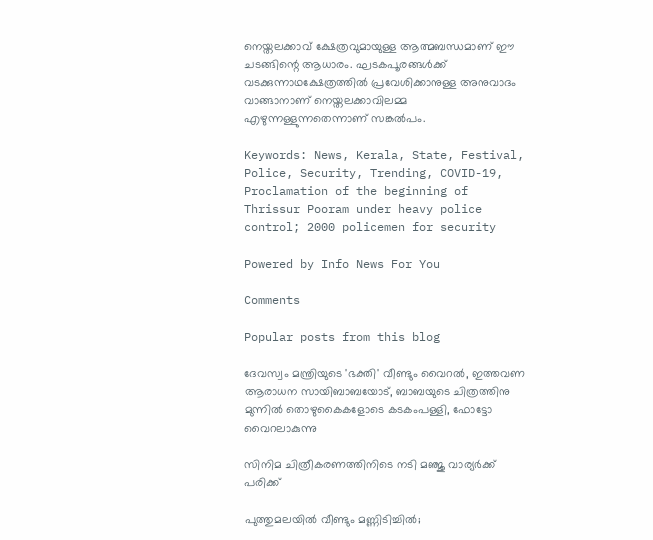നെയ്തലക്കാവ് ക്ഷേത്രവുമായുള്ള ആത്മബന്ധമാണ് ഈ ചടങ്ങിന്റെ ആധാരം. ഘടകപൂരങ്ങള്‍ക്ക് വടക്കുന്നാഥക്ഷേത്രത്തില്‍ പ്രവേശിക്കാനുള്ള അനുവാദം വാങ്ങാനാണ് നെയ്തലക്കാവിലമ്മ എഴുന്നള്ളുന്നതെന്നാണ് സങ്കല്‍പം.

Keywords: News, Kerala, State, Festival, Police, Security, Trending, COVID-19, Proclamation of the beginning of Thrissur Pooram under heavy police control; 2000 policemen for security

Powered by Info News For You

Comments

Popular posts from this blog

ദേവസ്വം മന്ത്രിയുടെ 'ഭക്തി' വീണ്ടും വൈറല്‍, ഇത്തവണ ആരാധന സായിബാബയോട്, ബാബയുടെ ചിത്രത്തിനു മുന്നില്‍ തൊഴുകൈകളോടെ കടകംപള്ളി, ഫോട്ടോ വൈറലാകുന്നു

സിനിമ ചിത്രീകരണത്തിനിടെ നടി മഞ്ജു വാര്യര്‍ക്ക് പരിക്ക്

പുത്തുമലയില്‍ വീണ്ടും മണ്ണിടിച്ചില്‍;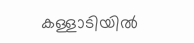കള്ളാടിയില്‍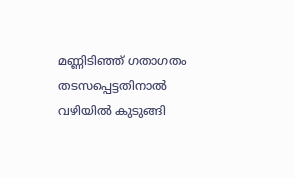മണ്ണിടിഞ്ഞ് ഗതാഗതം തടസപ്പെട്ടതിനാല്‍ വഴിയില്‍ കുടുങ്ങി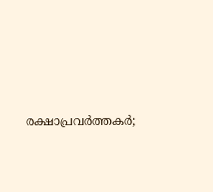രക്ഷാപ്രവര്‍ത്തകര്‍;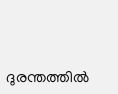ദുരന്തത്തില്‍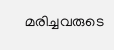മരിച്ചവരുടെ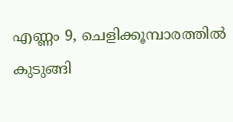എണ്ണം 9, ചെളിക്കൂമ്പാരത്തില്‍ കുടുങ്ങി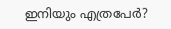ഇനിയും എത്രപേര്‍?